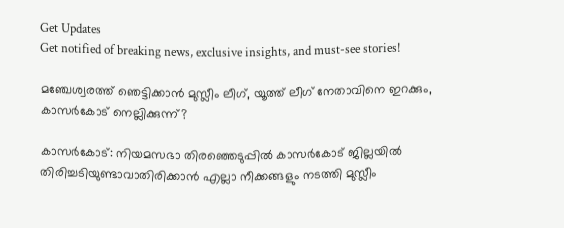Get Updates
Get notified of breaking news, exclusive insights, and must-see stories!

മഞ്ചേശ്വരത്ത് ഞെട്ടിക്കാന്‍ മുസ്ലീം ലീഗ്, യൂത്ത് ലീഗ് നേതാവിനെ ഇറക്കും, കാസര്‍കോട് നെല്ലിക്കുന്ന്?

കാസര്‍കോട്: നിയമസഭാ തിരഞ്ഞെടുപ്പില്‍ കാസര്‍കോട് ജില്ലയില്‍ തിരിച്ചടിയുണ്ടാവാതിരിക്കാന്‍ എല്ലാ നീക്കങ്ങളും നടത്തി മുസ്ലീം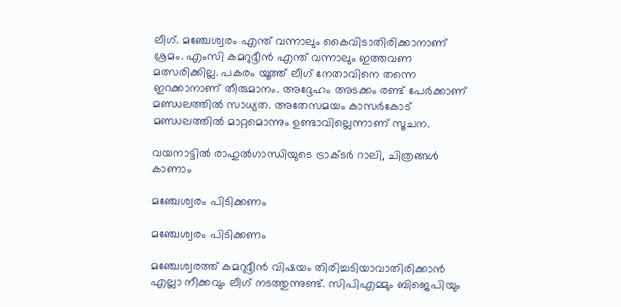ലീഗ്. മഞ്ചേശ്വരം എന്ത് വന്നാലും കൈവിടാതിരിക്കാനാണ് ശ്രമം. എംസി കമറുദ്ദീന്‍ എന്ത് വന്നാലും ഇത്തവണ മത്സരിക്കില്ല. പകരം യൂത്ത് ലീഗ് നേതാവിനെ തന്നെ ഇറക്കാനാണ് തീരുമാനം. അദ്ദേഹം അടക്കം രണ്ട് പേര്‍ക്കാണ് മണ്ഡലത്തില്‍ സാധ്യത. അതേസമയം കാസര്‍കോട് മണ്ഡലത്തില്‍ മാറ്റമൊന്നും ഉണ്ടാവില്ലെന്നാണ് സൂചന.

വയനാട്ടില്‍ രാഹുല്‍ഗാന്ധിയുടെ ട്രാക്ടര്‍ റാലി, ചിത്രങ്ങള്‍ കാണാം

മഞ്ചേശ്വരം പിടിക്കണം

മഞ്ചേശ്വരം പിടിക്കണം

മഞ്ചേശ്വരത്ത് കമറുദ്ദീന്‍ വിഷയം തിരിച്ചടിയാവാതിരിക്കാന്‍ എല്ലാ നീക്കവും ലീഗ് നടത്തുന്നുണ്ട്. സിപിഎമ്മും ബിജെപിയും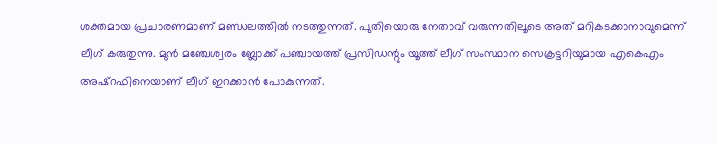ശക്തമായ പ്രചാരണമാണ് മണ്ഡലത്തില്‍ നടത്തുന്നത്. പുതിയൊരു നേതാവ് വരുന്നതിലൂടെ അത് മറികടക്കാനാവുമെന്ന് ലീഗ് കരുതുന്നു. മുന്‍ മഞ്ചേശ്വരം ബ്ലോക്ക് പഞ്ചായത്ത് പ്രസിഡന്റും യൂത്ത് ലീഗ് സംസ്ഥാന സെക്രട്ടറിയുമായ എകെഎം അഷ്‌റഫിനെയാണ് ലീഗ് ഇറക്കാന്‍ പോകുന്നത്.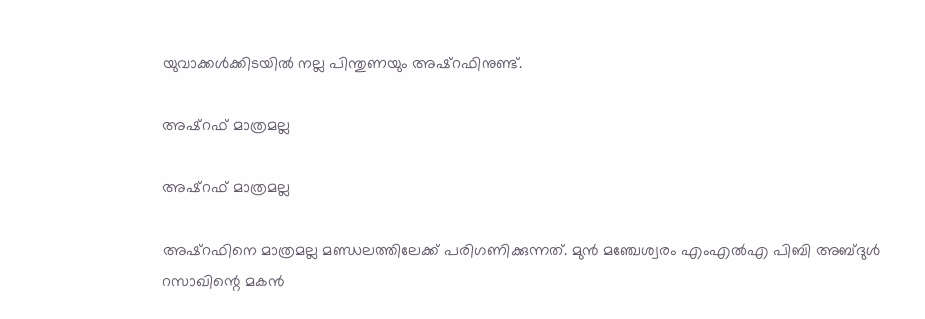യുവാക്കള്‍ക്കിടയില്‍ നല്ല പിന്തുണയും അഷ്‌റഫിനുണ്ട്.

അഷ്‌റഫ് മാത്രമല്ല

അഷ്‌റഫ് മാത്രമല്ല

അഷ്‌റഫിനെ മാത്രമല്ല മണ്ഡലത്തിലേക്ക് പരിഗണിക്കുന്നത്. മുന്‍ മഞ്ചേശ്വരം എംഎല്‍എ പിബി അബ്ദുള്‍ റസാഖിന്റെ മകന്‍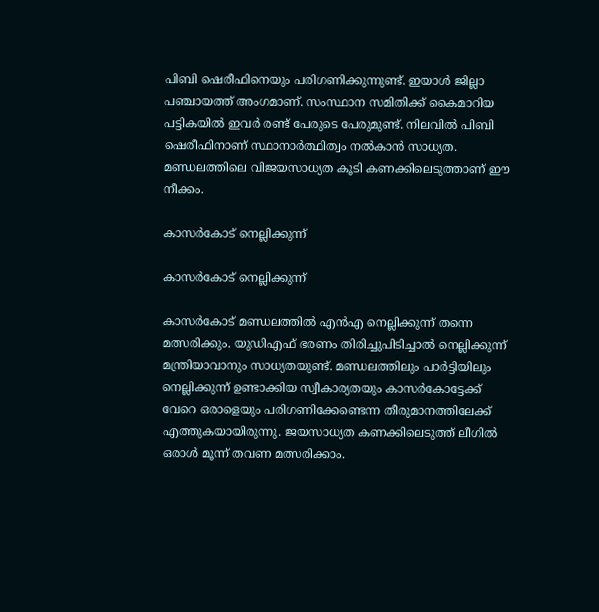പിബി ഷെരീഫിനെയും പരിഗണിക്കുന്നുണ്ട്. ഇയാള്‍ ജില്ലാ പഞ്ചായത്ത് അംഗമാണ്. സംസ്ഥാന സമിതിക്ക് കൈമാറിയ പട്ടികയില്‍ ഇവര്‍ രണ്ട് പേരുടെ പേരുമുണ്ട്. നിലവില്‍ പിബി ഷെരീഫിനാണ് സ്ഥാനാര്‍ത്ഥിത്വം നല്‍കാന്‍ സാധ്യത. മണ്ഡലത്തിലെ വിജയസാധ്യത കൂടി കണക്കിലെടുത്താണ് ഈ നീക്കം.

കാസര്‍കോട് നെല്ലിക്കുന്ന്

കാസര്‍കോട് നെല്ലിക്കുന്ന്

കാസര്‍കോട് മണ്ഡലത്തില്‍ എന്‍എ നെല്ലിക്കുന്ന് തന്നെ മത്സരിക്കും. യുഡിഎഫ് ഭരണം തിരിച്ചുപിടിച്ചാല്‍ നെല്ലിക്കുന്ന് മന്ത്രിയാവാനും സാധ്യതയുണ്ട്. മണ്ഡലത്തിലും പാര്‍ട്ടിയിലും നെല്ലിക്കുന്ന് ഉണ്ടാക്കിയ സ്വീകാര്യതയും കാസര്‍കോട്ടേക്ക് വേറെ ഒരാളെയും പരിഗണിക്കേണ്ടെന്ന തീരുമാനത്തിലേക്ക് എത്തുകയായിരുന്നു. ജയസാധ്യത കണക്കിലെടുത്ത് ലീഗില്‍ ഒരാള്‍ മൂന്ന് തവണ മത്സരിക്കാം.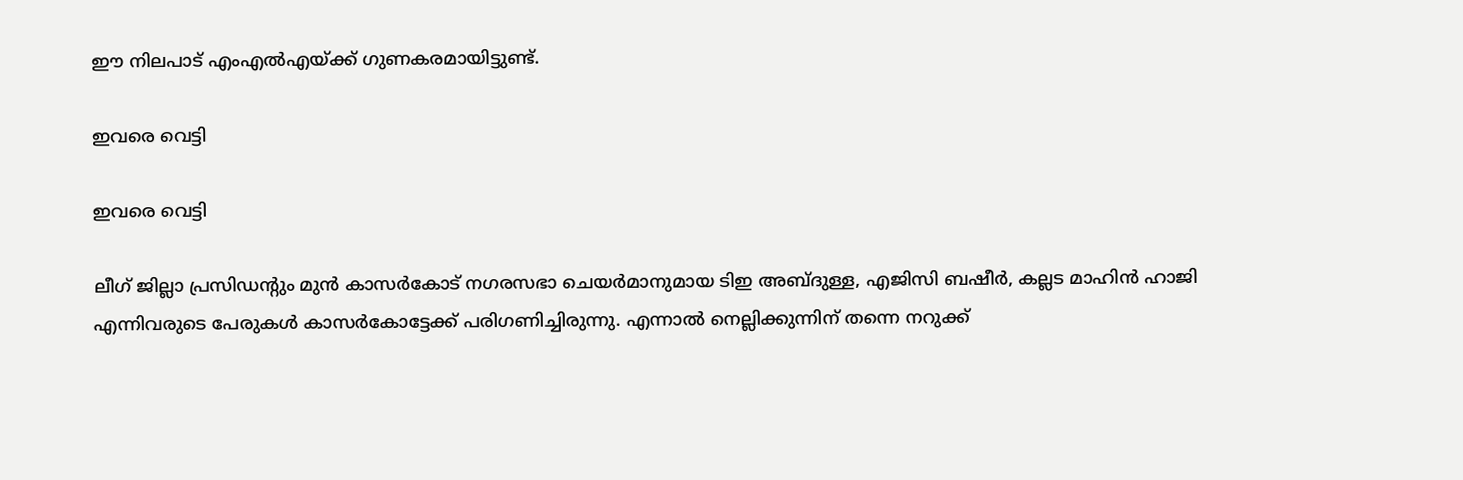ഈ നിലപാട് എംഎല്‍എയ്ക്ക് ഗുണകരമായിട്ടുണ്ട്.

ഇവരെ വെട്ടി

ഇവരെ വെട്ടി

ലീഗ് ജില്ലാ പ്രസിഡന്റും മുന്‍ കാസര്‍കോട് നഗരസഭാ ചെയര്‍മാനുമായ ടിഇ അബ്ദുള്ള, എജിസി ബഷീര്‍, കല്ലട മാഹിന്‍ ഹാജി എന്നിവരുടെ പേരുകള്‍ കാസര്‍കോട്ടേക്ക് പരിഗണിച്ചിരുന്നു. എന്നാല്‍ നെല്ലിക്കുന്നിന് തന്നെ നറുക്ക്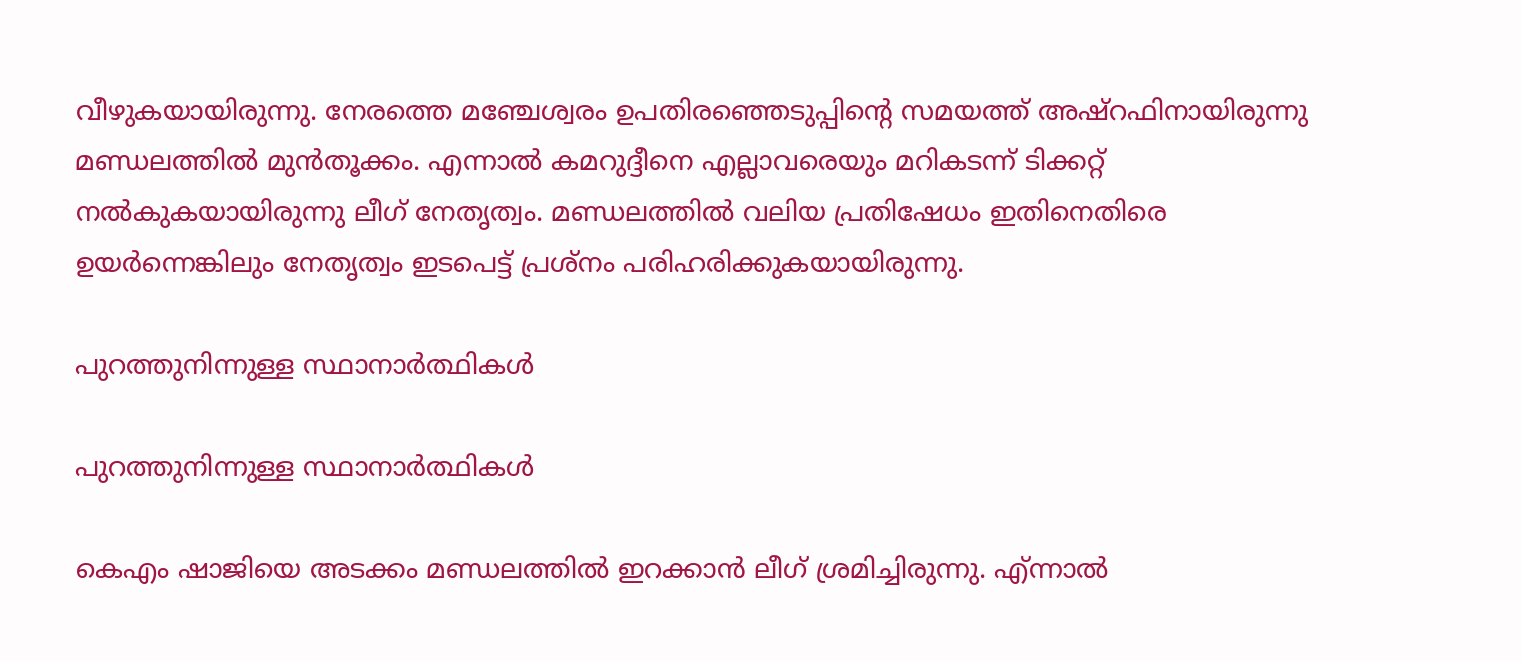വീഴുകയായിരുന്നു. നേരത്തെ മഞ്ചേശ്വരം ഉപതിരഞ്ഞെടുപ്പിന്റെ സമയത്ത് അഷ്‌റഫിനായിരുന്നു മണ്ഡലത്തില്‍ മുന്‍തൂക്കം. എന്നാല്‍ കമറുദ്ദീനെ എല്ലാവരെയും മറികടന്ന് ടിക്കറ്റ് നല്‍കുകയായിരുന്നു ലീഗ് നേതൃത്വം. മണ്ഡലത്തില്‍ വലിയ പ്രതിഷേധം ഇതിനെതിരെ ഉയര്‍ന്നെങ്കിലും നേതൃത്വം ഇടപെട്ട് പ്രശ്‌നം പരിഹരിക്കുകയായിരുന്നു.

പുറത്തുനിന്നുള്ള സ്ഥാനാര്‍ത്ഥികള്‍

പുറത്തുനിന്നുള്ള സ്ഥാനാര്‍ത്ഥികള്‍

കെഎം ഷാജിയെ അടക്കം മണ്ഡലത്തില്‍ ഇറക്കാന്‍ ലീഗ് ശ്രമിച്ചിരുന്നു. എ്ന്നാല്‍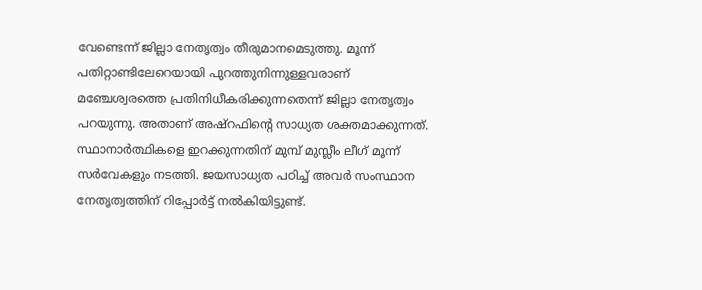വേണ്ടെന്ന് ജില്ലാ നേതൃത്വം തീരുമാനമെടുത്തു. മൂന്ന് പതിറ്റാണ്ടിലേറെയായി പുറത്തുനിന്നുള്ളവരാണ് മഞ്ചേശ്വരത്തെ പ്രതിനിധീകരിക്കുന്നതെന്ന് ജില്ലാ നേതൃത്വം പറയുന്നു. അതാണ് അഷ്‌റഫിന്റെ സാധ്യത ശക്തമാക്കുന്നത്. സ്ഥാനാര്‍ത്ഥികളെ ഇറക്കുന്നതിന് മുമ്പ് മുസ്ലീം ലീഗ് മൂന്ന് സര്‍വേകളും നടത്തി. ജയസാധ്യത പഠിച്ച് അവര്‍ സംസ്ഥാന നേതൃത്വത്തിന് റിപ്പോര്‍ട്ട് നല്‍കിയിട്ടുണ്ട്.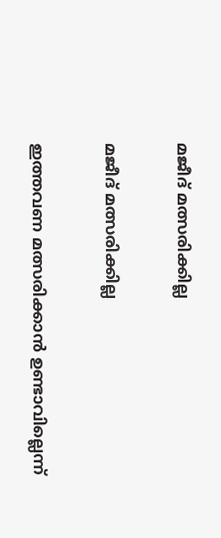മജീദ് മത്സരിക്കില്ല

മജീദ് മത്സരിക്കില്ല

ഇത്തവണ മത്സരിക്കാന്‍ ഉണ്ടാവില്ലെന്ന്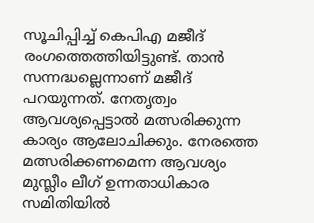സൂചിപ്പിച്ച് കെപിഎ മജീദ് രംഗത്തെത്തിയിട്ടുണ്ട്. താന്‍ സന്നദ്ധല്ലെന്നാണ് മജീദ് പറയുന്നത്. നേതൃത്വം ആവശ്യപ്പെട്ടാല്‍ മത്സരിക്കുന്ന കാര്യം ആലോചിക്കും. നേരത്തെ മത്സരിക്കണമെന്ന ആവശ്യം മുസ്ലീം ലീഗ് ഉന്നതാധികാര സമിതിയില്‍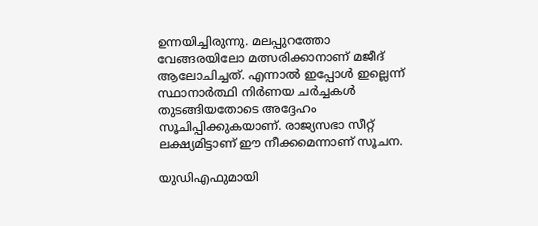ഉന്നയിച്ചിരുന്നു. മലപ്പുറത്തോ വേങ്ങരയിലോ മത്സരിക്കാനാണ് മജീദ് ആലോചിച്ചത്. എന്നാല്‍ ഇപ്പോള്‍ ഇല്ലെന്ന് സ്ഥാനാര്‍ത്ഥി നിര്‍ണയ ചര്‍ച്ചകള്‍ തുടങ്ങിയതോടെ അദ്ദേഹം സൂചിപ്പിക്കുകയാണ്. രാജ്യസഭാ സീറ്റ് ലക്ഷ്യമിട്ടാണ് ഈ നീക്കമെന്നാണ് സൂചന.

യുഡിഎഫുമായി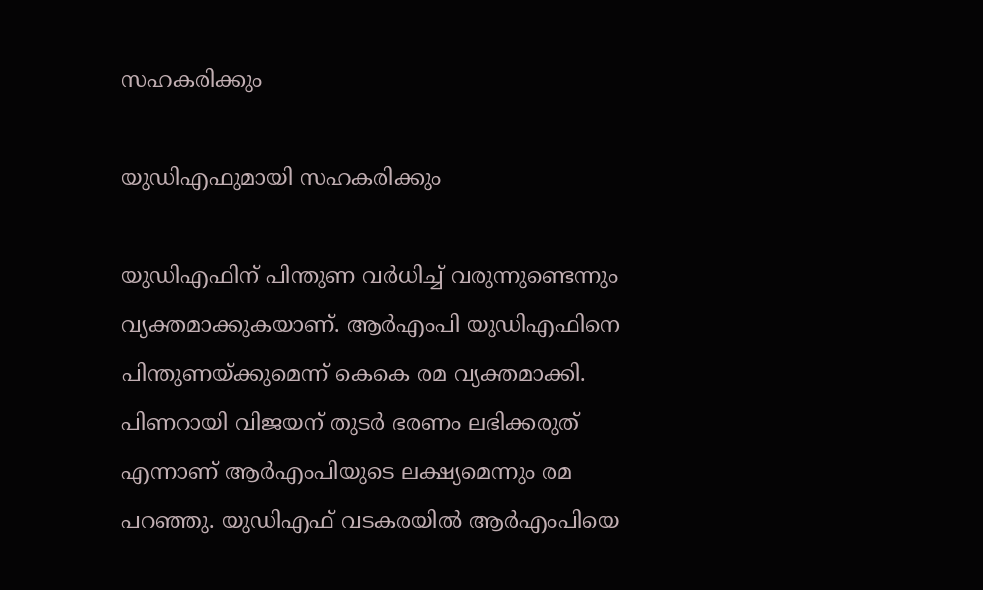സഹകരിക്കും

യുഡിഎഫുമായി സഹകരിക്കും

യുഡിഎഫിന് പിന്തുണ വര്‍ധിച്ച് വരുന്നുണ്ടെന്നും വ്യക്തമാക്കുകയാണ്. ആര്‍എംപി യുഡിഎഫിനെ പിന്തുണയ്ക്കുമെന്ന് കെകെ രമ വ്യക്തമാക്കി. പിണറായി വിജയന് തുടര്‍ ഭരണം ലഭിക്കരുത് എന്നാണ് ആര്‍എംപിയുടെ ലക്ഷ്യമെന്നും രമ പറഞ്ഞു. യുഡിഎഫ് വടകരയില്‍ ആര്‍എംപിയെ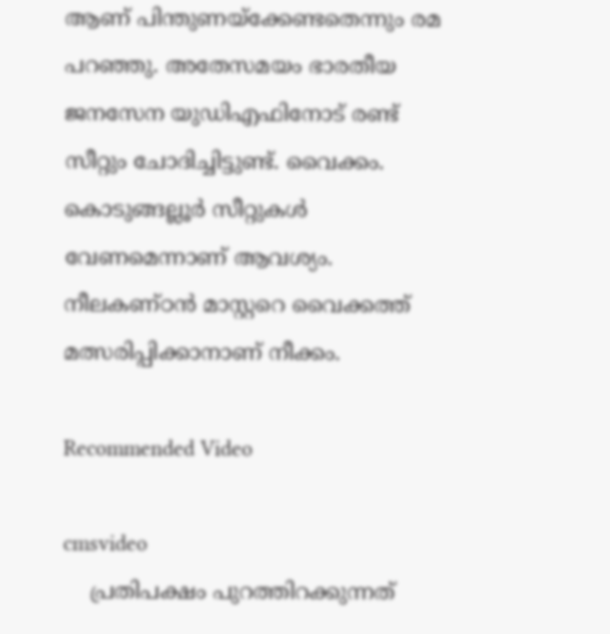ആണ് പിന്തുണയ്‌ക്കേണ്ടതെന്നും രമ പറഞ്ഞു. അതേസമയം ഭാരതീയ ജനസേന യുഡിഎഫിനോട് രണ്ട് സീറ്റും ചോദിച്ചിട്ടുണ്ട്. വൈക്കം. കൊടുങ്ങല്ലൂര്‍ സീറ്റുകള്‍ വേണമെന്നാണ് ആവശ്യം. നീലകണ്ഠന്‍ മാസ്റ്ററെ വൈക്കത്ത് മത്സരിപ്പിക്കാനാണ് നീക്കം.

Recommended Video

cmsvideo
    പ്രതിപക്ഷം പുറത്തിറക്കുന്നത്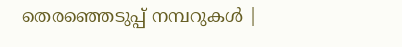തെരഞ്ഞെടുപ്പ് നമ്പറുകൾ |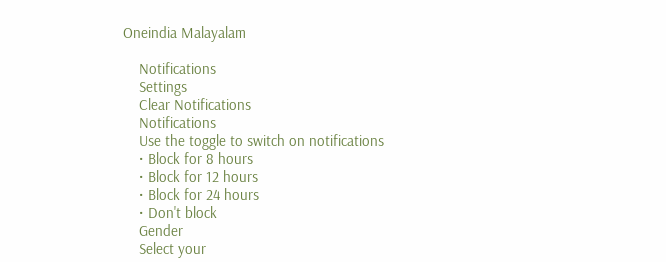Oneindia Malayalam

    Notifications
    Settings
    Clear Notifications
    Notifications
    Use the toggle to switch on notifications
    • Block for 8 hours
    • Block for 12 hours
    • Block for 24 hours
    • Don't block
    Gender
    Select your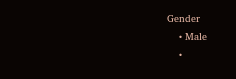Gender
    • Male
    •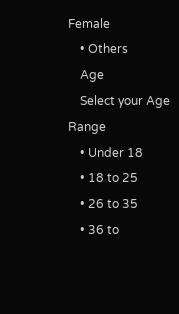Female
    • Others
    Age
    Select your Age Range
    • Under 18
    • 18 to 25
    • 26 to 35
    • 36 to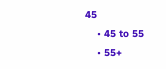45
    • 45 to 55
    • 55+